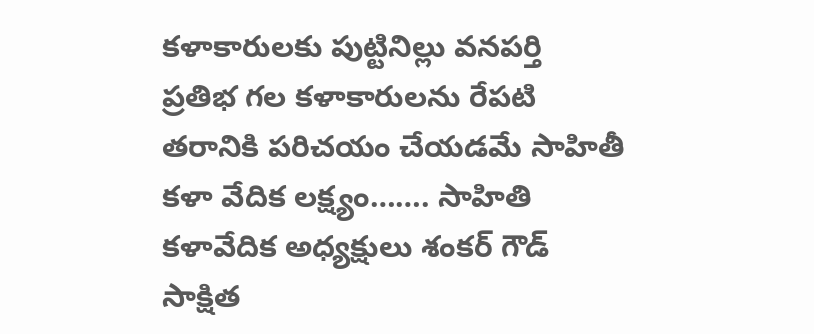కళాకారులకు పుట్టినిల్లు వనపర్తి
ప్రతిభ గల కళాకారులను రేపటి తరానికి పరిచయం చేయడమే సాహితీ కళా వేదిక లక్ష్యం……. సాహితి కళావేదిక అధ్యక్షులు శంకర్ గౌడ్
సాక్షిత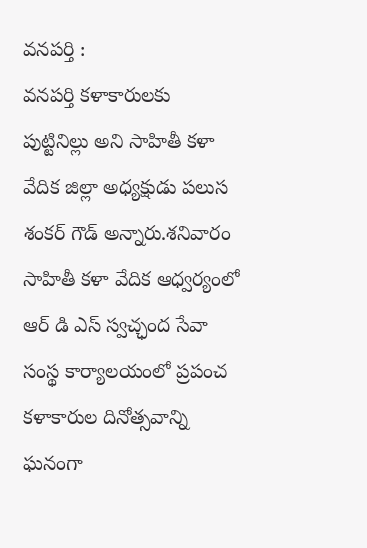వనపర్తి :
వనపర్తి కళాకారులకు పుట్టినిల్లు అని సాహితీ కళా వేదిక జిల్లా అధ్యక్షుడు పలుస శంకర్ గౌడ్ అన్నారు.శనివారం సాహితీ కళా వేదిక ఆధ్వర్యంలో ఆర్ డి ఎస్ స్వచ్ఛంద సేవా సంస్థ కార్యాలయంలో ప్రపంచ కళాకారుల దినోత్సవాన్ని ఘనంగా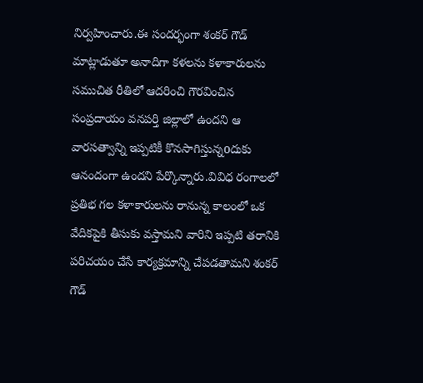నిర్వహించారు.ఈ సందర్భంగా శంకర్ గౌడ్ మాట్లాడుతూ అనాదిగా కళలను కళాకారులను సముచిత రీతిలో ఆదరించి గౌరవించిన సంప్రదాయం వనపర్తి జిల్లాలో ఉందని ఆ వారసత్వాన్ని ఇప్పటికీ కొనసాగిస్తున్నoదుకు ఆనందంగా ఉందని పేర్కొన్నారు.వివిధ రంగాలలో ప్రతిభ గల కళాకారులను రానున్న కాలంలో ఒక వేదికపైకి తీసుకు వస్తామని వారిని ఇప్పటి తరానికి పరిచయం చేసే కార్యక్రమాన్ని చేపడతామని శంకర్ గౌడ్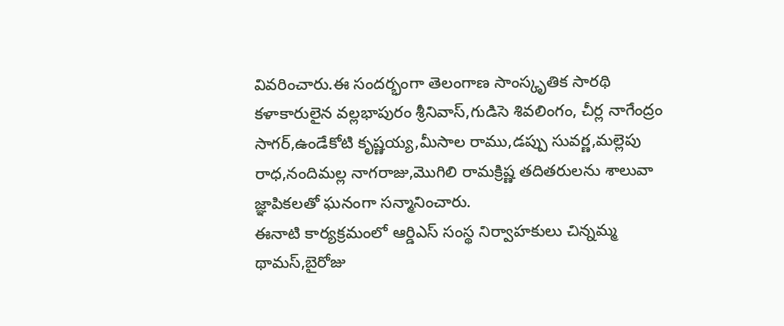వివరించారు.ఈ సందర్భంగా తెలంగాణ సాంస్కృతిక సారథి కళాకారులైన వల్లభాపురం శ్రీనివాస్,గుడిసె శివలింగం, చీర్ల నాగేంద్రం సాగర్,ఉండేకోటి కృష్ణయ్య,మీసాల రాము,డప్పు సువర్ణ,మల్లెపు రాధ,నందిమల్ల నాగరాజు,మొగిలి రామక్రిష్ణ తదితరులను శాలువా జ్ఞాపికలతో ఘనంగా సన్మానించారు.
ఈనాటి కార్యక్రమంలో ఆర్డిఎస్ సంస్థ నిర్వాహకులు చిన్నమ్మ థామస్,బైరోజు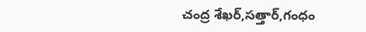చంద్ర శేఖర్,సత్తార్,గంధం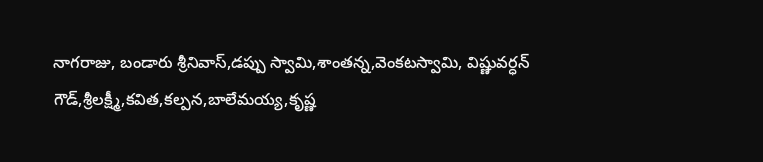నాగరాజు, బండారు శ్రీనివాస్,డప్పు స్వామి,శాంతన్న,వెంకటస్వామి, విష్ణువర్ధన్ గౌడ్,శ్రీలక్ష్మీ,కవిత,కల్పన,బాలేమయ్య,కృష్ణ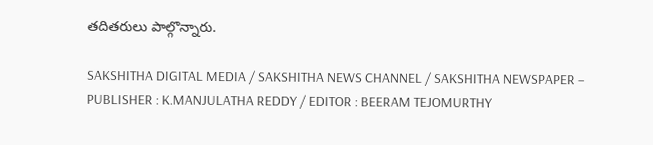తదితరులు పాల్గొన్నారు.

SAKSHITHA DIGITAL MEDIA / SAKSHITHA NEWS CHANNEL / SAKSHITHA NEWSPAPER – PUBLISHER : K.MANJULATHA REDDY / EDITOR : BEERAM TEJOMURTHY